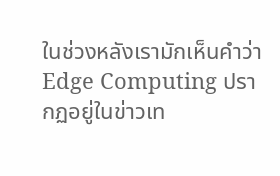ในช่วงหลังเรามักเห็นคำว่า Edge Computing ปรากฏอยู่ในข่าวเท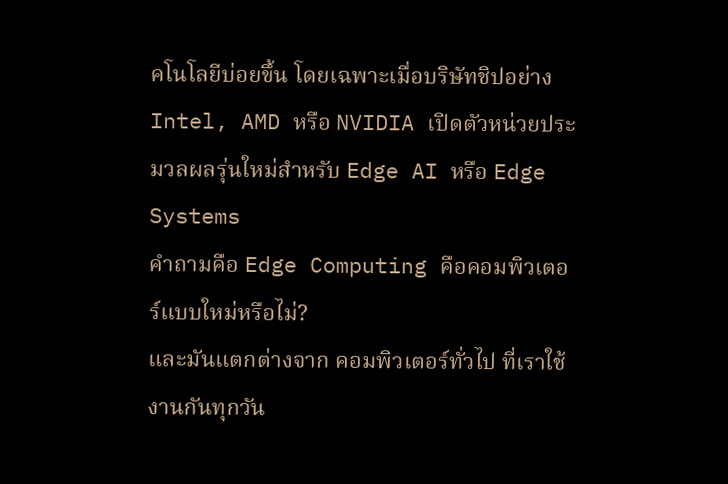คโนโลยีบ่อยขึ้น โดยเฉพาะเมื่อบริษัทชิปอย่าง Intel, AMD หรือ NVIDIA เปิดตัวหน่วยประมวลผลรุ่นใหม่สำหรับ Edge AI หรือ Edge Systems
คำถามคือ Edge Computing คือคอมพิวเตอร์แบบใหม่หรือไม่?
และมันแตกต่างจาก คอมพิวเตอร์ทั่วไป ที่เราใช้งานกันทุกวัน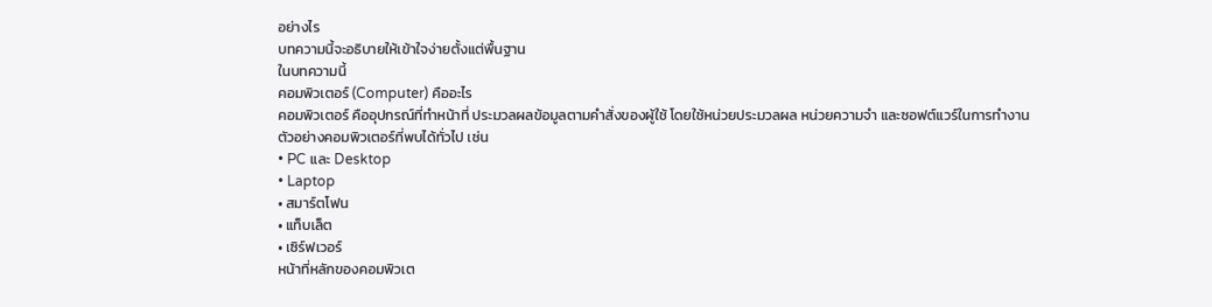อย่างไร
บทความนี้จะอธิบายให้เข้าใจง่ายตั้งแต่พื้นฐาน
ในบทความนี้
คอมพิวเตอร์ (Computer) คืออะไร
คอมพิวเตอร์ คืออุปกรณ์ที่ทำหน้าที่ ประมวลผลข้อมูลตามคำสั่งของผู้ใช้ โดยใช้หน่วยประมวลผล หน่วยความจำ และซอฟต์แวร์ในการทำงาน
ตัวอย่างคอมพิวเตอร์ที่พบได้ทั่วไป เช่น
• PC และ Desktop
• Laptop
• สมาร์ตโฟน
• แท็บเล็ต
• เซิร์ฟเวอร์
หน้าที่หลักของคอมพิวเต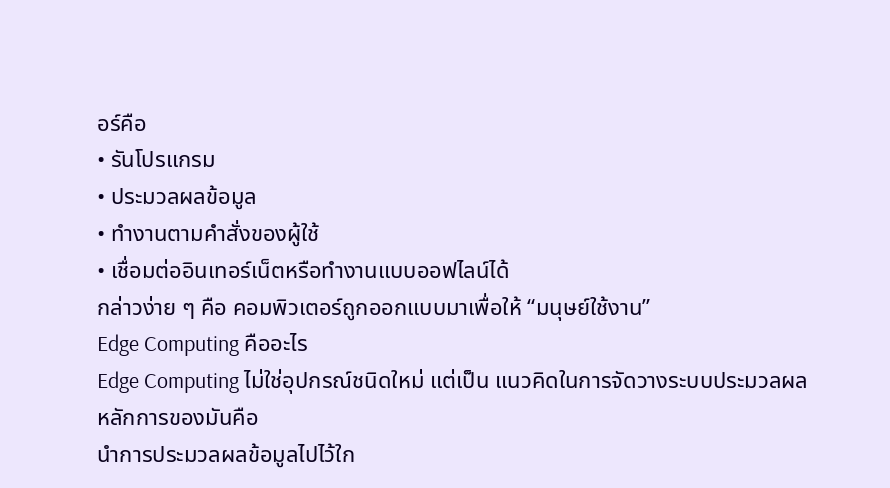อร์คือ
• รันโปรแกรม
• ประมวลผลข้อมูล
• ทำงานตามคำสั่งของผู้ใช้
• เชื่อมต่ออินเทอร์เน็ตหรือทำงานแบบออฟไลน์ได้
กล่าวง่าย ๆ คือ คอมพิวเตอร์ถูกออกแบบมาเพื่อให้ “มนุษย์ใช้งาน”
Edge Computing คืออะไร
Edge Computing ไม่ใช่อุปกรณ์ชนิดใหม่ แต่เป็น แนวคิดในการจัดวางระบบประมวลผล
หลักการของมันคือ
นำการประมวลผลข้อมูลไปไว้ใก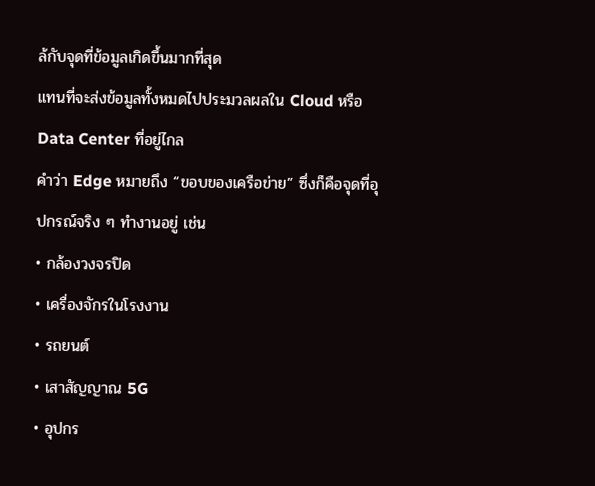ล้กับจุดที่ข้อมูลเกิดขึ้นมากที่สุด
แทนที่จะส่งข้อมูลทั้งหมดไปประมวลผลใน Cloud หรือ Data Center ที่อยู่ไกล
คำว่า Edge หมายถึง “ขอบของเครือข่าย” ซึ่งก็คือจุดที่อุปกรณ์จริง ๆ ทำงานอยู่ เช่น
• กล้องวงจรปิด
• เครื่องจักรในโรงงาน
• รถยนต์
• เสาสัญญาณ 5G
• อุปกร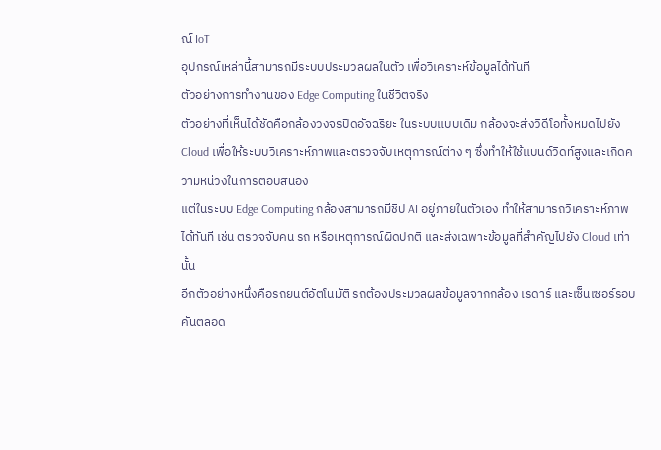ณ์ IoT
อุปกรณ์เหล่านี้สามารถมีระบบประมวลผลในตัว เพื่อวิเคราะห์ข้อมูลได้ทันที
ตัวอย่างการทำงานของ Edge Computing ในชีวิตจริง
ตัวอย่างที่เห็นได้ชัดคือกล้องวงจรปิดอัจฉริยะ ในระบบแบบเดิม กล้องจะส่งวิดีโอทั้งหมดไปยัง Cloud เพื่อให้ระบบวิเคราะห์ภาพและตรวจจับเหตุการณ์ต่าง ๆ ซึ่งทำให้ใช้แบนด์วิดท์สูงและเกิดความหน่วงในการตอบสนอง
แต่ในระบบ Edge Computing กล้องสามารถมีชิป AI อยู่ภายในตัวเอง ทำให้สามารถวิเคราะห์ภาพได้ทันที เช่น ตรวจจับคน รถ หรือเหตุการณ์ผิดปกติ และส่งเฉพาะข้อมูลที่สำคัญไปยัง Cloud เท่านั้น
อีกตัวอย่างหนึ่งคือรถยนต์อัตโนมัติ รถต้องประมวลผลข้อมูลจากกล้อง เรดาร์ และเซ็นเซอร์รอบคันตลอด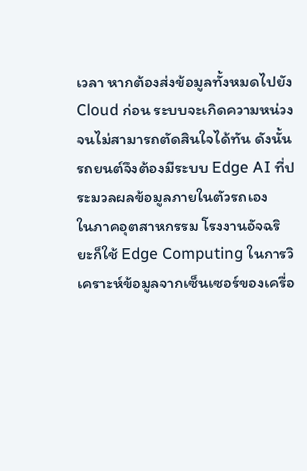เวลา หากต้องส่งข้อมูลทั้งหมดไปยัง Cloud ก่อน ระบบจะเกิดความหน่วงจนไม่สามารถตัดสินใจได้ทัน ดังนั้นรถยนต์จึงต้องมีระบบ Edge AI ที่ประมวลผลข้อมูลภายในตัวรถเอง
ในภาคอุตสาหกรรม โรงงานอัจฉริยะก็ใช้ Edge Computing ในการวิเคราะห์ข้อมูลจากเซ็นเซอร์ของเครื่อ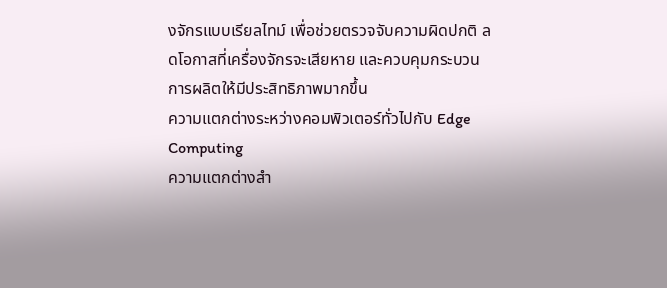งจักรแบบเรียลไทม์ เพื่อช่วยตรวจจับความผิดปกติ ลดโอกาสที่เครื่องจักรจะเสียหาย และควบคุมกระบวนการผลิตให้มีประสิทธิภาพมากขึ้น
ความแตกต่างระหว่างคอมพิวเตอร์ทั่วไปกับ Edge Computing
ความแตกต่างสำ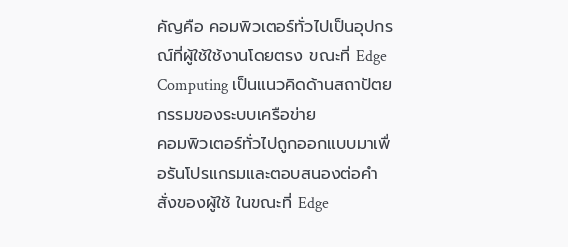คัญคือ คอมพิวเตอร์ทั่วไปเป็นอุปกรณ์ที่ผู้ใช้ใช้งานโดยตรง ขณะที่ Edge Computing เป็นแนวคิดด้านสถาปัตยกรรมของระบบเครือข่าย
คอมพิวเตอร์ทั่วไปถูกออกแบบมาเพื่อรันโปรแกรมและตอบสนองต่อคำสั่งของผู้ใช้ ในขณะที่ Edge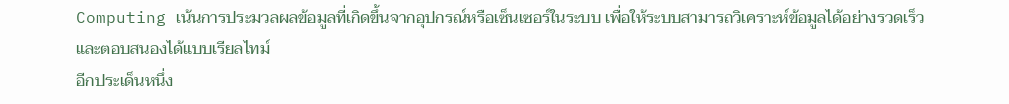Computing เน้นการประมวลผลข้อมูลที่เกิดขึ้นจากอุปกรณ์หรือเซ็นเซอร์ในระบบ เพื่อให้ระบบสามารถวิเคราะห์ข้อมูลได้อย่างรวดเร็วและตอบสนองได้แบบเรียลไทม์
อีกประเด็นหนึ่ง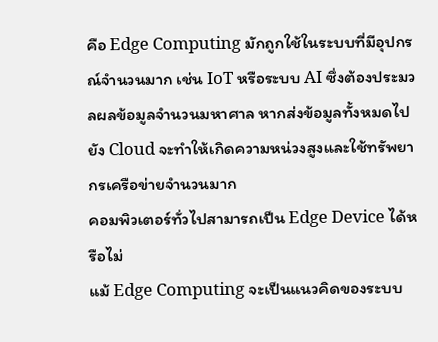คือ Edge Computing มักถูกใช้ในระบบที่มีอุปกรณ์จำนวนมาก เช่น IoT หรือระบบ AI ซึ่งต้องประมวลผลข้อมูลจำนวนมหาศาล หากส่งข้อมูลทั้งหมดไปยัง Cloud จะทำให้เกิดความหน่วงสูงและใช้ทรัพยากรเครือข่ายจำนวนมาก
คอมพิวเตอร์ทั่วไปสามารถเป็น Edge Device ได้หรือไม่
แม้ Edge Computing จะเป็นแนวคิดของระบบ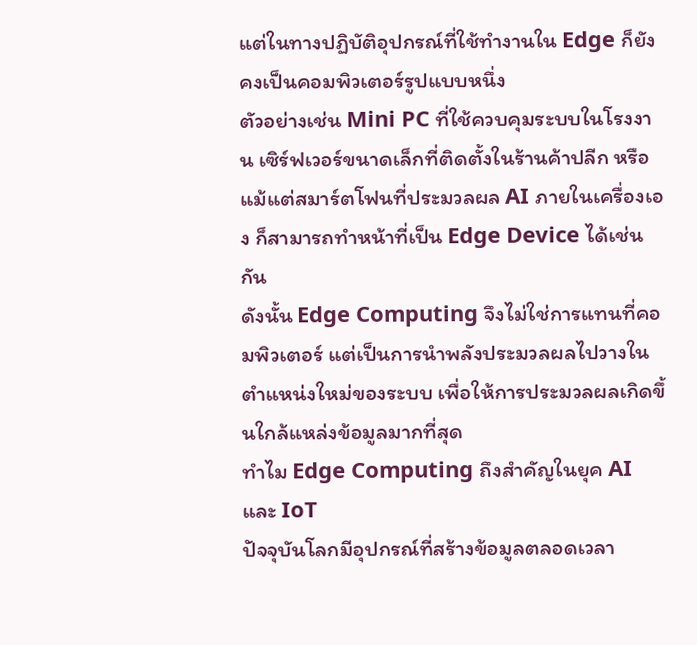แต่ในทางปฏิบัติอุปกรณ์ที่ใช้ทำงานใน Edge ก็ยังคงเป็นคอมพิวเตอร์รูปแบบหนึ่ง
ตัวอย่างเช่น Mini PC ที่ใช้ควบคุมระบบในโรงงาน เซิร์ฟเวอร์ขนาดเล็กที่ติดตั้งในร้านค้าปลีก หรือแม้แต่สมาร์ตโฟนที่ประมวลผล AI ภายในเครื่องเอง ก็สามารถทำหน้าที่เป็น Edge Device ได้เช่นกัน
ดังนั้น Edge Computing จึงไม่ใช่การแทนที่คอมพิวเตอร์ แต่เป็นการนำพลังประมวลผลไปวางในตำแหน่งใหม่ของระบบ เพื่อให้การประมวลผลเกิดขึ้นใกล้แหล่งข้อมูลมากที่สุด
ทำไม Edge Computing ถึงสำคัญในยุค AI และ IoT
ปัจจุบันโลกมีอุปกรณ์ที่สร้างข้อมูลตลอดเวลา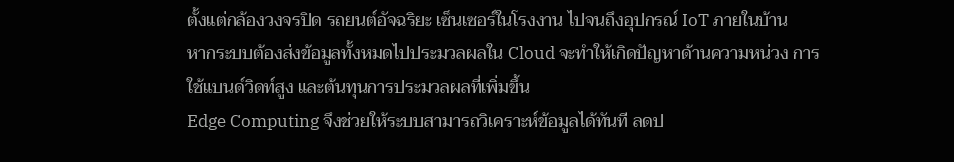ตั้งแต่กล้องวงจรปิด รถยนต์อัจฉริยะ เซ็นเซอร์ในโรงงาน ไปจนถึงอุปกรณ์ IoT ภายในบ้าน
หากระบบต้องส่งข้อมูลทั้งหมดไปประมวลผลใน Cloud จะทำให้เกิดปัญหาด้านความหน่วง การใช้แบนด์วิดท์สูง และต้นทุนการประมวลผลที่เพิ่มขึ้น
Edge Computing จึงช่วยให้ระบบสามารถวิเคราะห์ข้อมูลได้ทันที ลดป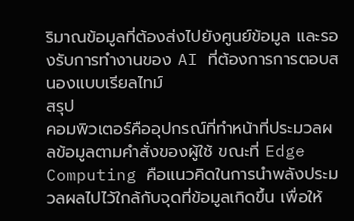ริมาณข้อมูลที่ต้องส่งไปยังศูนย์ข้อมูล และรองรับการทำงานของ AI ที่ต้องการการตอบสนองแบบเรียลไทม์
สรุป
คอมพิวเตอร์คืออุปกรณ์ที่ทำหน้าที่ประมวลผลข้อมูลตามคำสั่งของผู้ใช้ ขณะที่ Edge Computing คือแนวคิดในการนำพลังประมวลผลไปไว้ใกล้กับจุดที่ข้อมูลเกิดขึ้น เพื่อให้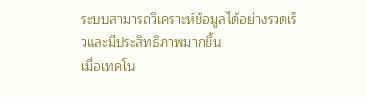ระบบสามารถวิเคราะห์ข้อมูลได้อย่างรวดเร็วและมีประสิทธิภาพมากขึ้น
เมื่อเทคโน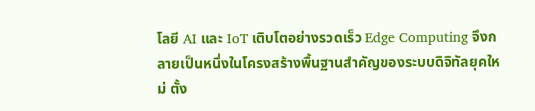โลยี AI และ IoT เติบโตอย่างรวดเร็ว Edge Computing จึงกลายเป็นหนึ่งในโครงสร้างพื้นฐานสำคัญของระบบดิจิทัลยุคใหม่ ตั้ง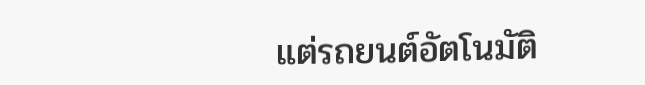แต่รถยนต์อัตโนมัติ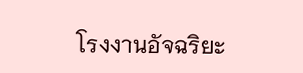โรงงานอัจฉริยะ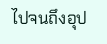ไปจนถึงอุป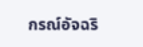กรณ์อัจฉริ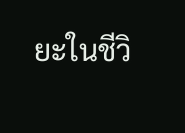ยะในชีวิ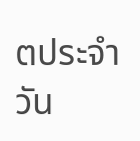ตประจำวัน